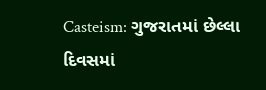Casteism: ગુજરાતમાં છેલ્લા દિવસમાં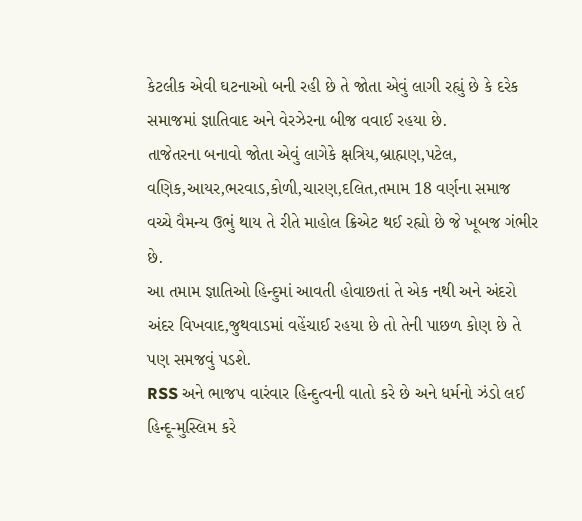કેટલીક એવી ઘટનાઓ બની રહી છે તે જોતા એવું લાગી રહ્યું છે કે દરેક સમાજમાં જ્ઞાતિવાદ અને વેરઝેરના બીજ વવાઈ રહયા છે.
તાજેતરના બનાવો જોતા એવું લાગેકે ક્ષત્રિય,બ્રાહ્મણ,પટેલ, વણિક,આયર,ભરવાડ,કોળી,ચારણ,દલિત,તમામ 18 વર્ણના સમાજ વચ્ચે વૈમન્ય ઉભું થાય તે રીતે માહોલ ક્રિએટ થઈ રહ્યો છે જે ખૂબજ ગંભીર છે.
આ તમામ જ્ઞાતિઓ હિન્દુમાં આવતી હોવાછતાં તે એક નથી અને અંદરો અંદર વિખવાદ,જુથવાડમાં વહેંચાઈ રહયા છે તો તેની પાછળ કોણ છે તે પણ સમજવું પડશે.
RSS અને ભાજપ વારંવાર હિન્દુત્વની વાતો કરે છે અને ધર્મનો ઝંડો લઈ હિન્દૂ-મુસ્લિમ કરે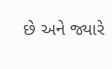છે અને જ્યારે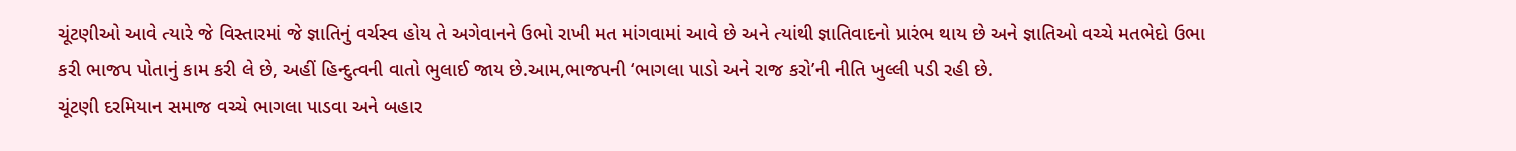ચૂંટણીઓ આવે ત્યારે જે વિસ્તારમાં જે જ્ઞાતિનું વર્ચસ્વ હોય તે અગેવાનને ઉભો રાખી મત માંગવામાં આવે છે અને ત્યાંથી જ્ઞાતિવાદનો પ્રારંભ થાય છે અને જ્ઞાતિઓ વચ્ચે મતભેદો ઉભા કરી ભાજપ પોતાનું કામ કરી લે છે, અહીં હિન્દુત્વની વાતો ભુલાઈ જાય છે.આમ,ભાજપની ‘ભાગલા પાડો અને રાજ કરો’ની નીતિ ખુલ્લી પડી રહી છે.
ચૂંટણી દરમિયાન સમાજ વચ્ચે ભાગલા પાડવા અને બહાર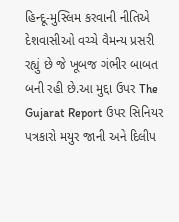હિન્દૂ-મુસ્લિમ કરવાની નીતિએ દેશવાસીઓ વચ્ચે વૈમન્ય પ્રસરી રહ્યું છે જે ખૂબજ ગંભીર બાબત બની રહી છે.આ મુદ્દા ઉપર The Gujarat Report ઉપર સિનિયર પત્રકારો મયુર જાની અને દિલીપ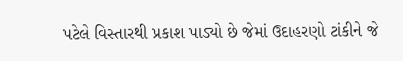પટેલે વિસ્તારથી પ્રકાશ પાડ્યો છે જેમાં ઉદાહરણો ટાંકીને જે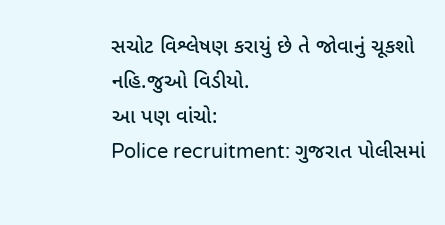સચોટ વિશ્લેષણ કરાયું છે તે જોવાનું ચૂકશો નહિ.જુઓ વિડીયો.
આ પણ વાંચો:
Police recruitment: ગુજરાત પોલીસમાં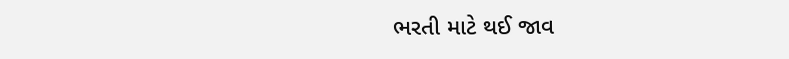ભરતી માટે થઈ જાવ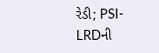રેડી; PSI-LRDની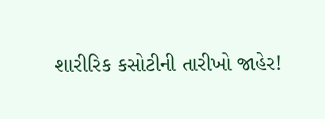શારીરિક કસોટીની તારીખો જાહેર!